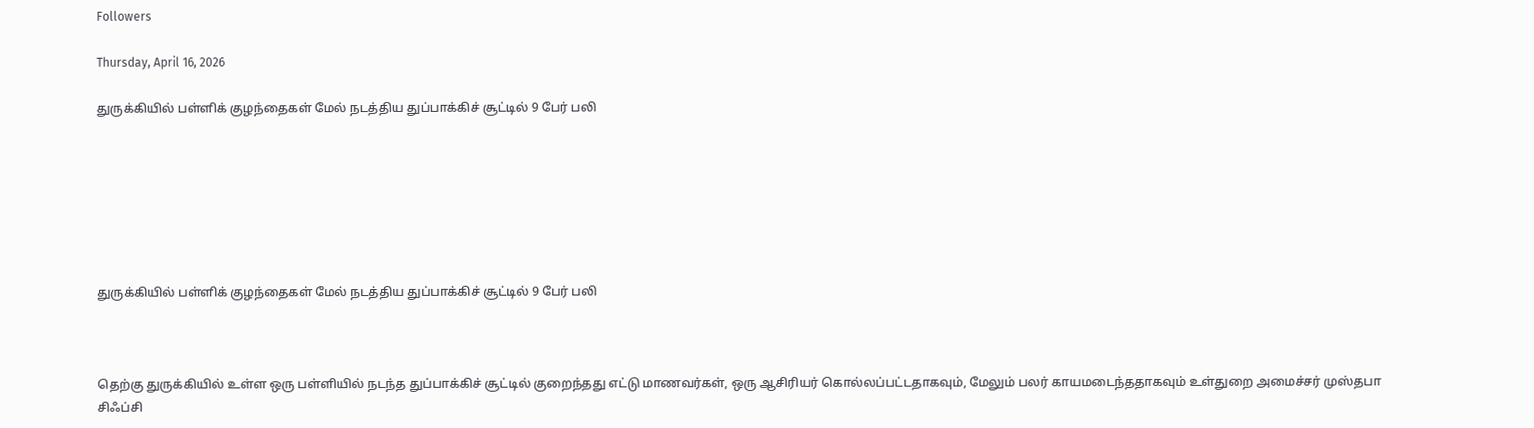Followers

Thursday, April 16, 2026

துருக்கியில் பள்ளிக் குழந்தைகள் மேல் நடத்திய துப்பாக்கிச் சூட்டில் 9 பேர் பலி







துருக்கியில் பள்ளிக் குழந்தைகள் மேல் நடத்திய துப்பாக்கிச் சூட்டில் 9 பேர் பலி



தெற்கு துருக்கியில் உள்ள ஒரு பள்ளியில் நடந்த துப்பாக்கிச் சூட்டில் குறைந்தது எட்டு மாணவர்கள், ஒரு ஆசிரியர் கொல்லப்பட்டதாகவும், மேலும் பலர் காயமடைந்ததாகவும் உள்துறை அமைச்சர் முஸ்தபா சிஃப்சி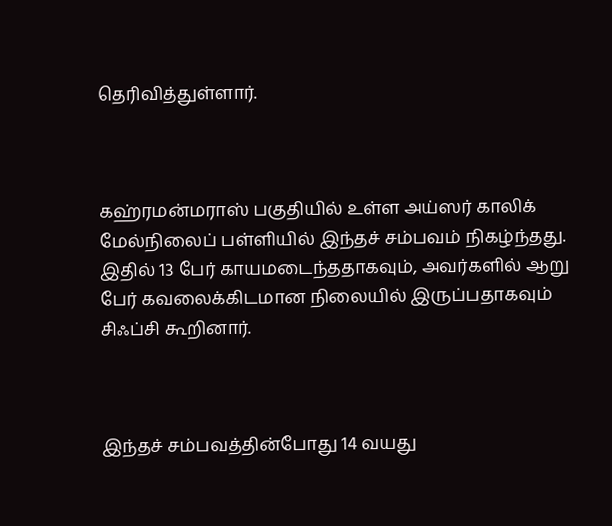தெரிவித்துள்ளார்.



கஹ்ரமன்மராஸ் பகுதியில் உள்ள அய்ஸர் காலிக் மேல்நிலைப் பள்ளியில் இந்தச் சம்பவம் நிகழ்ந்தது. இதில் 13 பேர் காயமடைந்ததாகவும், அவர்களில் ஆறு பேர் கவலைக்கிடமான நிலையில் இருப்பதாகவும் சிஃப்சி கூறினார்.



இந்தச் சம்பவத்தின்போது 14 வயது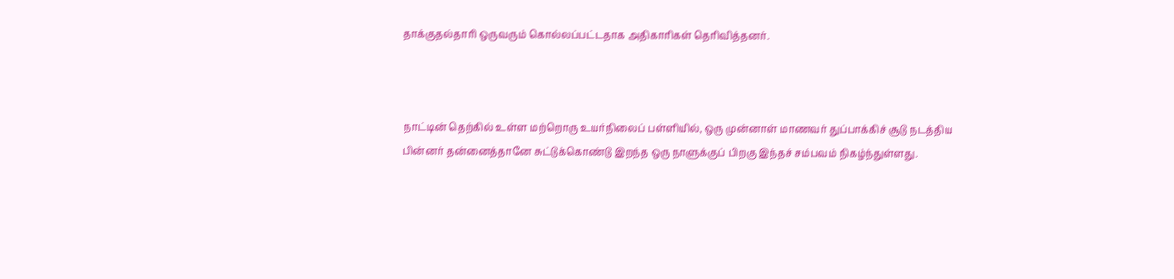தாக்குதல்தாரி ஒருவரும் கொல்லப்பட்டதாக அதிகாரிகள் தெரிவித்தனர்.



நாட்டின் தெற்கில் உள்ள மற்றொரு உயர்நிலைப் பள்ளியில், ஒரு முன்னாள் மாணவர் துப்பாக்கிச் சூடு நடத்திய பின்னர் தன்னைத்தானே சுட்டுக்கொண்டு இறந்த ஒரு நாளுக்குப் பிறகு இந்தச் சம்பவம் நிகழ்ந்துள்ளது.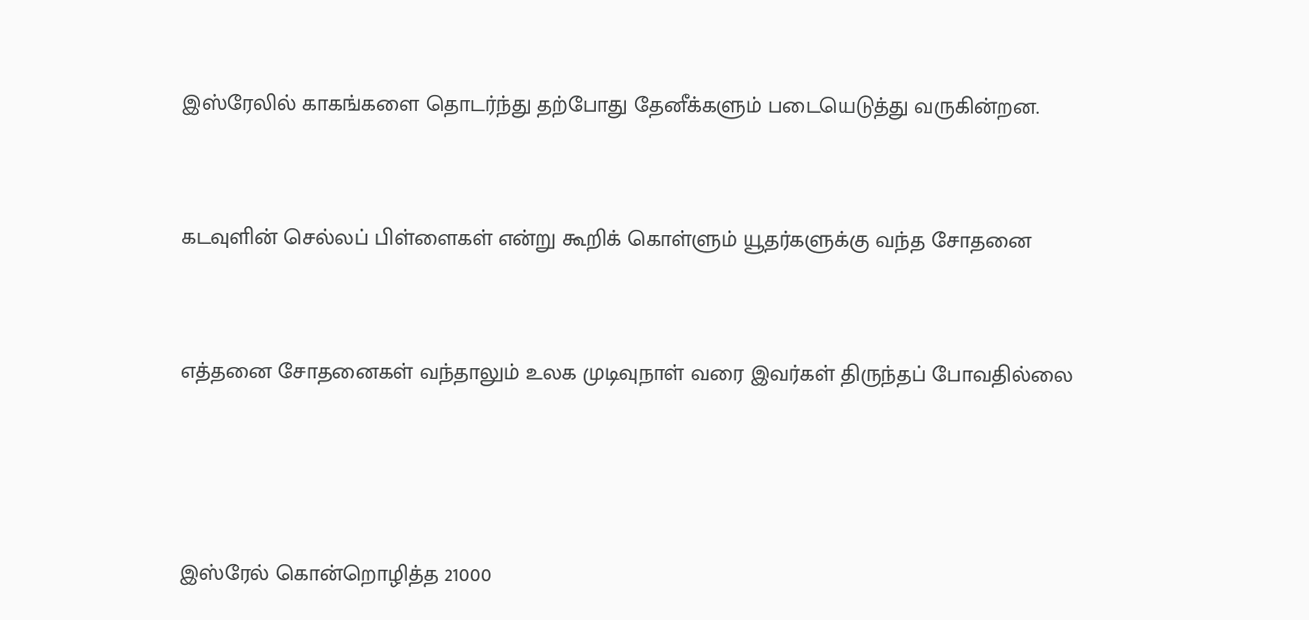இஸ்ரேலில் காகங்களை தொடர்ந்து தற்போது தேனீக்களும் படையெடுத்து வருகின்றன.



கடவுளின் செல்லப் பிள்ளைகள் என்று கூறிக் கொள்ளும் யூதர்களுக்கு வந்த சோதனை



எத்தனை சோதனைகள் வந்தாலும் உலக முடிவுநாள் வரை இவர்கள் திருந்தப் போவதில்லை





இஸ்ரேல் கொன்றொழித்த 21000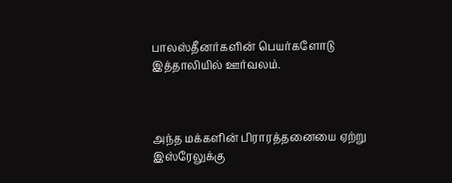பாலஸ்தீனர்களின் பெயர்களோடு இத்தாலியில் ஊர்வலம்.



அந்த மக்களின் பிராரத்தனையை ஏற்று இஸ்ரேலுக்கு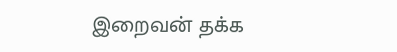இறைவன் தக்க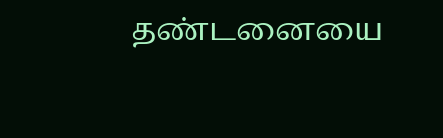தண்டனையை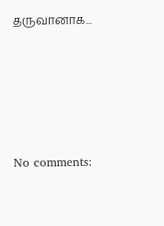தருவானாக...






No comments: